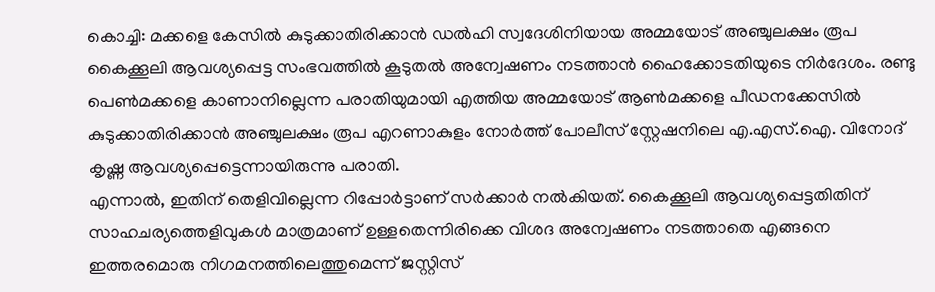കൊച്ചി: മക്കളെ കേസിൽ കുടുക്കാതിരിക്കാൻ ഡൽഹി സ്വദേശിനിയായ അമ്മയോട് അഞ്ചുലക്ഷം രൂപ കൈക്കൂലി ആവശ്യപ്പെട്ട സംഭവത്തിൽ കൂടുതൽ അന്വേഷണം നടത്താൻ ഹൈക്കോടതിയുടെ നിർദേശം. രണ്ടു പെൺമക്കളെ കാണാനില്ലെന്ന പരാതിയുമായി എത്തിയ അമ്മയോട് ആൺമക്കളെ പീഡനക്കേസിൽ കുടുക്കാതിരിക്കാൻ അഞ്ചുലക്ഷം രൂപ എറണാകുളം നോർത്ത് പോലീസ് സ്റ്റേഷനിലെ എ.എസ്.ഐ. വിനോദ് കൃഷ്ണ ആവശ്യപ്പെട്ടെന്നായിരുന്നു പരാതി.
എന്നാൽ, ഇതിന് തെളിവില്ലെന്ന റിപ്പോർട്ടാണ് സർക്കാർ നൽകിയത്. കൈക്കൂലി ആവശ്യപ്പെട്ടതിതിന് സാഹചര്യത്തെളിവുകൾ മാത്രമാണ് ഉള്ളതെന്നിരിക്കെ വിശദ അന്വേഷണം നടത്താതെ എങ്ങനെ ഇത്തരമൊരു നിഗമനത്തിലെത്തുമെന്ന് ജസ്റ്റിസ്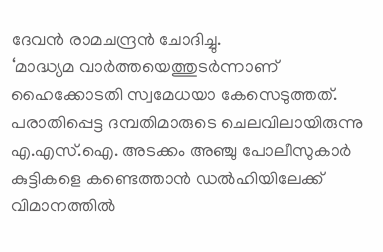ദേവൻ രാമചന്ദ്രൻ ചോദിച്ചു.
‘മാദ്ധ്യമ വാർത്തയെത്തുടർന്നാണ് ഹൈക്കോടതി സ്വമേധയാ കേസെടുത്തത്. പരാതിപ്പെട്ട ദമ്പതിമാരുടെ ചെലവിലായിരുന്നു എ.എസ്.ഐ. അടക്കം അഞ്ചു പോലീസുകാർ കുട്ടികളെ കണ്ടെത്താൻ ഡൽഹിയിലേക്ക് വിമാനത്തിൽ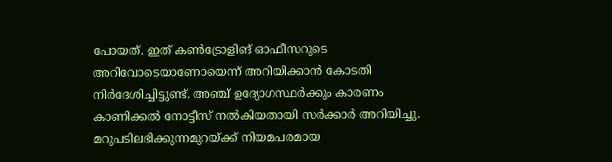പോയത്. ഇത് കൺട്രോളിങ് ഓഫീസറുടെ അറിവോടെയാണോയെന്ന് അറിയിക്കാൻ കോടതി നിർദേശിച്ചിട്ടുണ്ട്. അഞ്ച് ഉദ്യോഗസ്ഥർക്കും കാരണം കാണിക്കൽ നോട്ടീസ് നൽകിയതായി സർക്കാർ അറിയിച്ചു. മറുപടിലഭിക്കുന്നമുറയ്ക്ക് നിയമപരമായ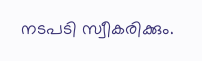നടപടി സ്വീകരിക്കും.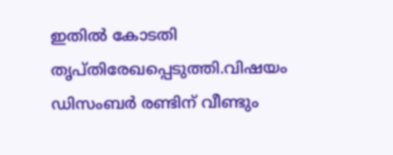ഇതിൽ കോടതി തൃപ്തിരേഖപ്പെടുത്തി.വിഷയം ഡിസംബർ രണ്ടിന് വീണ്ടും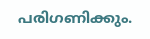പരിഗണിക്കും.